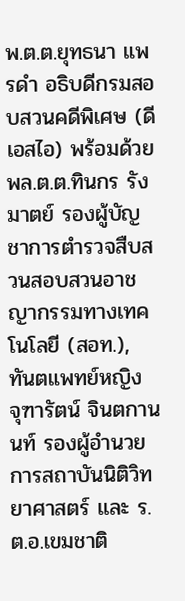พ.ต.ต.ยุทธนา แพรดำ อธิบดีกรมสอบสวนคดีพิเศษ (ดีเอสไอ) พร้อมด้วย พล.ต.ต.ทินกร รังมาตย์ รองผู้บัญชาการตำรวจสืบสวนสอบสวนอาชญากรรมทางเทคโนโลยี (สอท.), ทันตแพทย์หญิง จุฑารัตน์ จินตกานนท์ รองผู้อำนวยการสถาบันนิติวิทยาศาสตร์ และ ร.ต.อ.เขมชาติ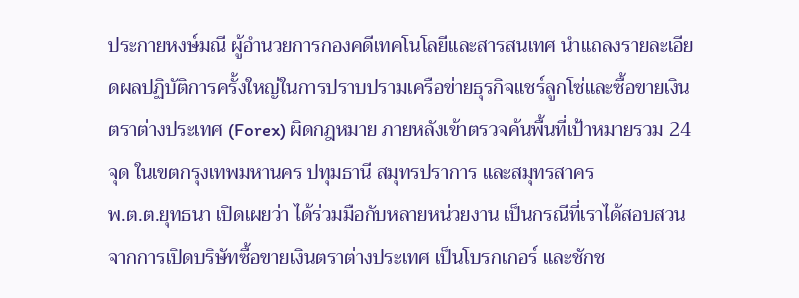ประกายหงษ์มณี ผู้อำนวยการกองคดีเทคโนโลยีและสารสนเทศ นำแถลงรายละเอียดผลปฏิบัติการครั้งใหญ่ในการปราบปรามเครือข่ายธุรกิจแชร์ลูกโซ่และซื้อขายเงินตราต่างประเทศ (Forex) ผิดกฎหมาย ภายหลังเข้าตรวจค้นพื้นที่เป้าหมายรวม 24 จุด ในเขตกรุงเทพมหานคร ปทุมธานี สมุทรปราการ และสมุทรสาคร
พ.ต.ต.ยุทธนา เปิดเผยว่า ได้ร่วมมือกับหลายหน่วยงาน เป็นกรณีที่เราได้สอบสวนจากการเปิดบริษัทซื้อขายเงินตราต่างประเทศ เป็นโบรกเกอร์ และชักช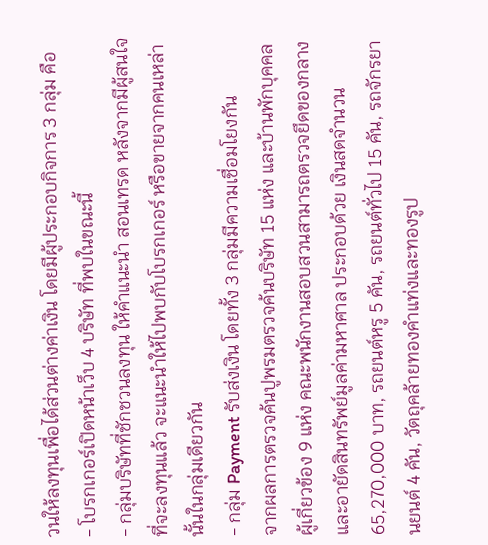วนให้ลงทุนเพื่อได้ส่วนต่างค่าเงิน โดยมีผู้ประกอบกิจการ 3 กลุ่ม คือ
- โบรกเกอร์เปิดหน้าเว็บ 4 บริษัท ที่พบในขณะนี้
- กลุ่มบริษัทที่ชักชวนลงทุน ให้คำแนะนำ สอนเทรด หลังจากมีผู้สนใจที่จะลงทุนแล้ว จะแนะนำให้ไปพบกับโบรกเกอร์ หรือขายจากคนเหล่านั้นในกลุ่มเดียวกัน
- กลุ่ม Payment รับส่งเงิน โดยทั้ง 3 กลุ่มมีความเชื่อมโยงกัน
จากผลการตรวจค้นปูพรมตรวจค้นบริษัท 15 แห่ง และบ้านพักบุคคลผู้เกี่ยวข้อง 9 แห่ง คณะพนักงานสอบสวนสามารถตรวจยึดของกลางและอายัดสินทรัพย์มูลค่ามหาศาล ประกอบด้วย เงินสดจำนวน 65,270,000 บาท, รถยนต์หรู 5 คัน, รถยนต์ทั่วไป 15 คัน, รถจักรยานยนต์ 4 คัน, วัตถุคล้ายทองคำแท่งและทองรูป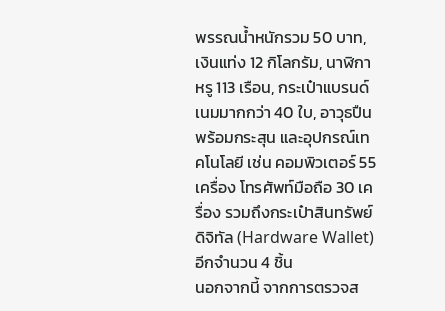พรรณน้ำหนักรวม 50 บาท, เงินแท่ง 12 กิโลกรัม, นาฬิกาหรู 113 เรือน, กระเป๋าแบรนด์เนมมากกว่า 40 ใบ, อาวุธปืนพร้อมกระสุน และอุปกรณ์เทคโนโลยี เช่น คอมพิวเตอร์ 55 เครื่อง โทรศัพท์มือถือ 30 เครื่อง รวมถึงกระเป๋าสินทรัพย์ดิจิทัล (Hardware Wallet) อีกจำนวน 4 ชิ้น
นอกจากนี้ จากการตรวจส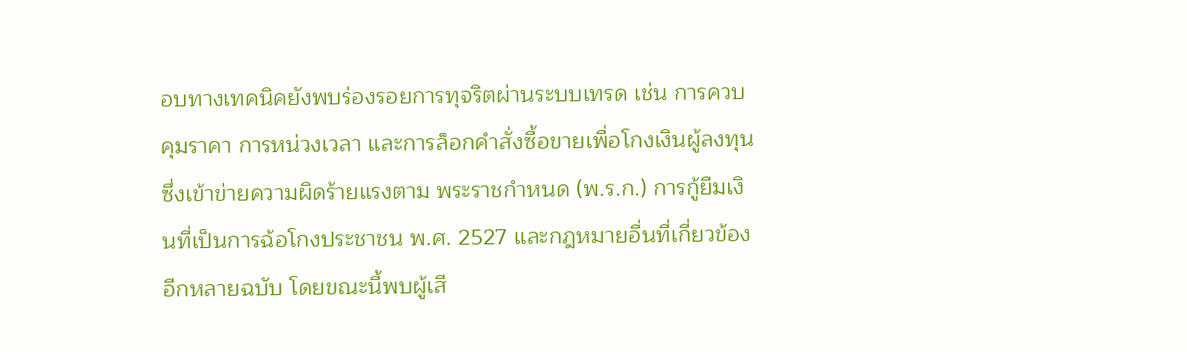อบทางเทคนิคยังพบร่องรอยการทุจริตผ่านระบบเทรด เช่น การควบคุมราคา การหน่วงเวลา และการล็อกคำสั่งซื้อขายเพื่อโกงเงินผู้ลงทุน ซึ่งเข้าข่ายความผิดร้ายแรงตาม พระราชกำหนด (พ.ร.ก.) การกู้ยืมเงินที่เป็นการฉ้อโกงประชาชน พ.ศ. 2527 และกฎหมายอื่นที่เกี่ยวข้องอีกหลายฉบับ โดยขณะนี้พบผู้เสี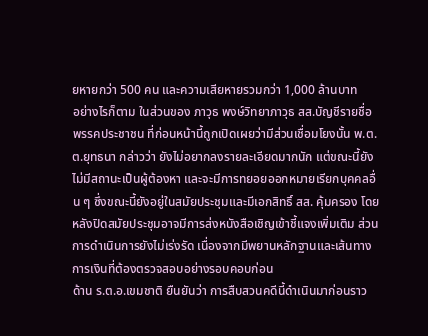ยหายกว่า 500 คน และความเสียหายรวมกว่า 1,000 ล้านบาท
อย่างไรก็ตาม ในส่วนของ ภาวุธ พงษ์วิทยาภาวุธ สส.บัญชีรายชื่อ พรรคประชาชน ที่ก่อนหน้านี้ถูกเปิดเผยว่ามีส่วนเชื่อมโยงนั้น พ.ต.ต.ยุทธนา กล่าวว่า ยังไม่อยากลงรายละเอียดมากนัก แต่ขณะนี้ยังไม่มีสถานะเป็นผู้ต้องหา และจะมีการทยอยออกหมายเรียกบุคคลอื่น ๆ ซึ่งขณะนี้ยังอยู่ในสมัยประชุมและมีเอกสิทธิ์ สส. คุ้มครอง โดยหลังปิดสมัยประชุมอาจมีการส่งหนังสือเชิญเข้าชี้แจงเพิ่มเติม ส่วนการดำเนินการยังไม่เร่งรัด เนื่องจากมีพยานหลักฐานและเส้นทางการเงินที่ต้องตรวจสอบอย่างรอบคอบก่อน
ด้าน ร.ต.อ.เขมชาติ ยืนยันว่า การสืบสวนคดีนี้ดำเนินมาก่อนราว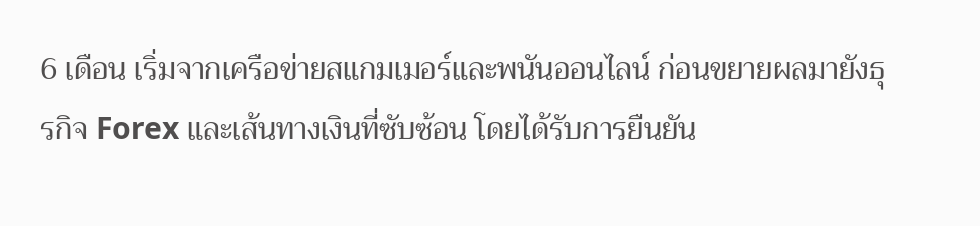6 เดือน เริ่มจากเครือข่ายสแกมเมอร์และพนันออนไลน์ ก่อนขยายผลมายังธุรกิจ Forex และเส้นทางเงินที่ซับซ้อน โดยได้รับการยืนยัน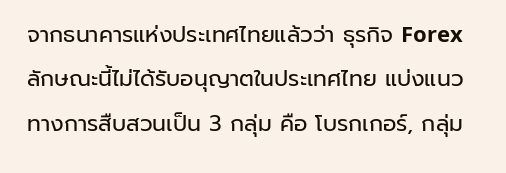จากธนาคารแห่งประเทศไทยแล้วว่า ธุรกิจ Forex ลักษณะนี้ไม่ได้รับอนุญาตในประเทศไทย แบ่งแนวทางการสืบสวนเป็น 3 กลุ่ม คือ โบรกเกอร์, กลุ่ม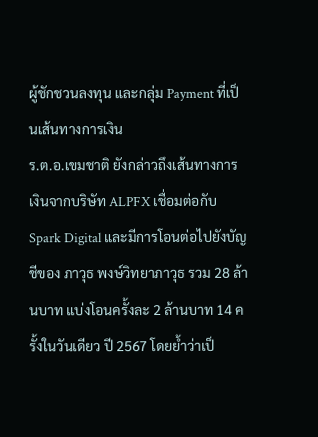ผู้ชักชวนลงทุน และกลุ่ม Payment ที่เป็นเส้นทางการเงิน
ร.ต.อ.เขมชาติ ยังกล่าวถึงเส้นทางการเงินจากบริษัท ALPFX เชื่อมต่อกับ Spark Digital และมีการโอนต่อไปยังบัญชีของ ภาวุธ พงษ์วิทยาภาวุธ รวม 28 ล้านบาท แบ่งโอนครั้งละ 2 ล้านบาท 14 ครั้งในวันเดียว ปี 2567 โดยย้ำว่าเป็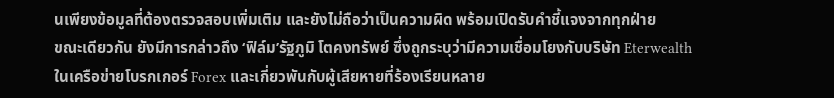นเพียงข้อมูลที่ต้องตรวจสอบเพิ่มเติม และยังไม่ถือว่าเป็นความผิด พร้อมเปิดรับคำชี้แจงจากทุกฝ่าย
ขณะเดียวกัน ยังมีการกล่าวถึง ‘ฟิล์ม’รัฐภูมิ โตคงทรัพย์ ซึ่งถูกระบุว่ามีความเชื่อมโยงกับบริษัท Eterwealth ในเครือข่ายโบรกเกอร์ Forex และเกี่ยวพันกับผู้เสียหายที่ร้องเรียนหลาย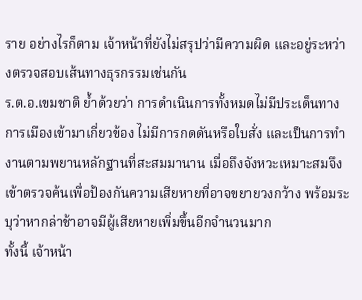ราย อย่างไรก็ตาม เจ้าหน้าที่ยังไม่สรุปว่ามีความผิด และอยู่ระหว่างตรวจสอบเส้นทางธุรกรรมเช่นกัน
ร.ต.อ.เขมชาติ ย้ำด้วยว่า การดำเนินการทั้งหมดไม่มีประเด็นทางการเมืองเข้ามาเกี่ยวข้อง ไม่มีการกดดันหรือใบสั่ง และเป็นการทำงานตามพยานหลักฐานที่สะสมมานาน เมื่อถึงจังหวะเหมาะสมจึงเข้าตรวจค้นเพื่อป้องกันความเสียหายที่อาจขยายวงกว้าง พร้อมระบุว่าหากล่าช้าอาจมีผู้เสียหายเพิ่มขึ้นอีกจำนวนมาก
ทั้งนี้ เจ้าหน้า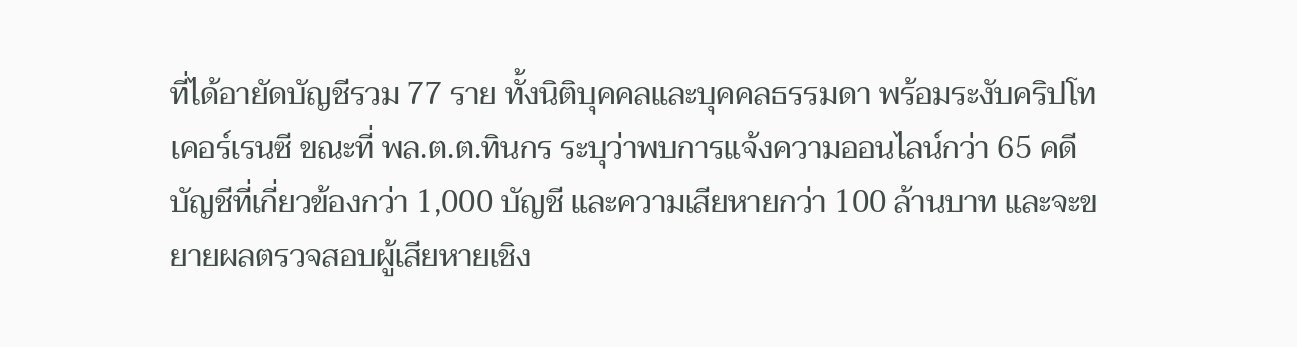ที่ได้อายัดบัญชีรวม 77 ราย ทั้งนิติบุคคลและบุคคลธรรมดา พร้อมระงับคริปโทเคอร์เรนซี ขณะที่ พล.ต.ต.ทินกร ระบุว่าพบการแจ้งความออนไลน์กว่า 65 คดี บัญชีที่เกี่ยวข้องกว่า 1,000 บัญชี และความเสียหายกว่า 100 ล้านบาท และจะขยายผลตรวจสอบผู้เสียหายเชิง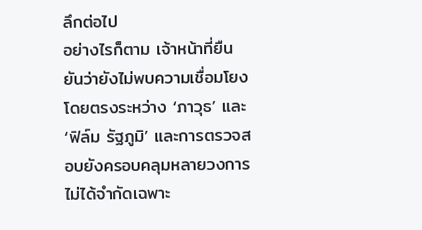ลึกต่อไป
อย่างไรก็ตาม เจ้าหน้าที่ยืนยันว่ายังไม่พบความเชื่อมโยงโดยตรงระหว่าง ‘ภาวุธ’ และ ‘ฟิล์ม รัฐภูมิ’ และการตรวจสอบยังครอบคลุมหลายวงการ ไม่ได้จำกัดเฉพาะ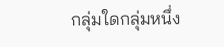กลุ่มใดกลุ่มหนึ่ง